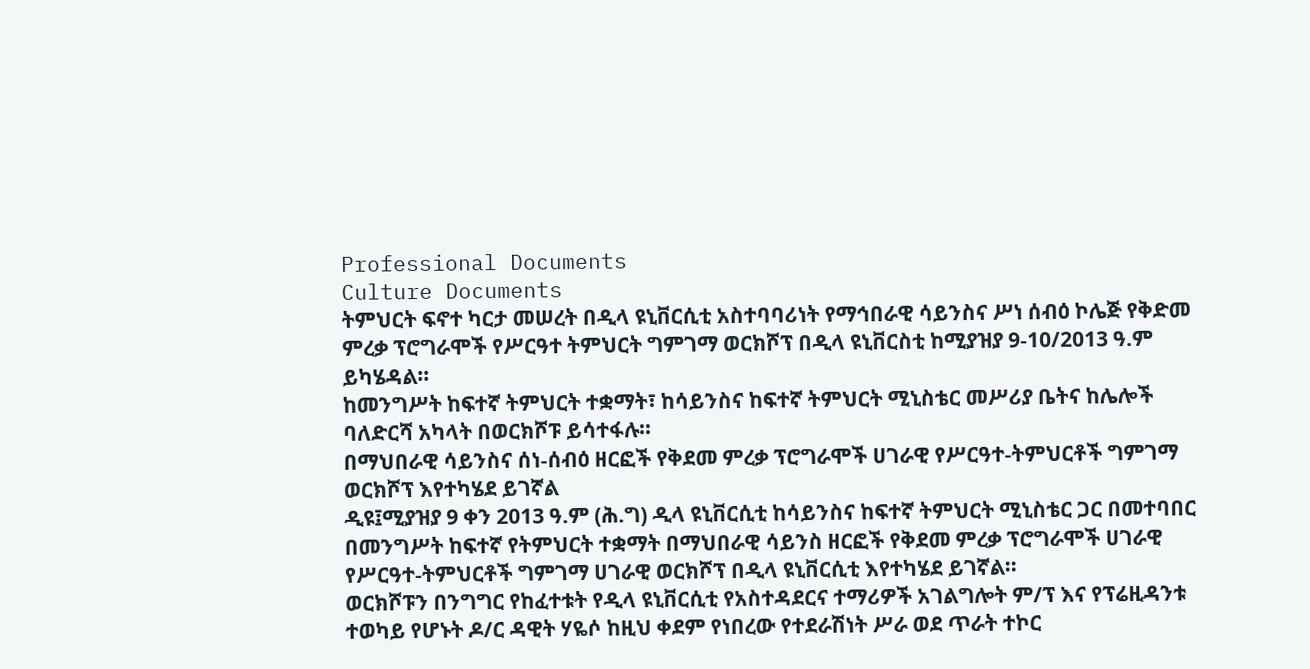Professional Documents
Culture Documents
ትምህርት ፍኖተ ካርታ መሠረት በዲላ ዩኒቨርሲቲ አስተባባሪነት የማኅበራዊ ሳይንስና ሥነ ሰብዕ ኮሌጅ የቅድመ
ምረቃ ፕሮግራሞች የሥርዓተ ትምህርት ግምገማ ወርክሾፕ በዲላ ዩኒቨርስቲ ከሚያዝያ 9-10/2013 ዓ.ም
ይካሄዳል።
ከመንግሥት ከፍተኛ ትምህርት ተቋማት፣ ከሳይንስና ከፍተኛ ትምህርት ሚኒስቴር መሥሪያ ቤትና ከሌሎች
ባለድርሻ አካላት በወርክሾፑ ይሳተፋሉ።
በማህበራዊ ሳይንስና ሰነ-ሰብዕ ዘርፎች የቅደመ ምረቃ ፕሮግራሞች ሀገራዊ የሥርዓተ-ትምህርቶች ግምገማ
ወርክሾፕ እየተካሄደ ይገኛል
ዲዩ፤ሚያዝያ 9 ቀን 2013 ዓ.ም (ሕ.ግ) ዲላ ዩኒቨርሲቲ ከሳይንስና ከፍተኛ ትምህርት ሚኒስቴር ጋር በመተባበር
በመንግሥት ከፍተኛ የትምህርት ተቋማት በማህበራዊ ሳይንስ ዘርፎች የቅደመ ምረቃ ፕሮግራሞች ሀገራዊ
የሥርዓተ-ትምህርቶች ግምገማ ሀገራዊ ወርክሾፕ በዲላ ዩኒቨርሲቲ እየተካሄደ ይገኛል፡፡
ወርክሾፑን በንግግር የከፈተቱት የዲላ ዩኒቨርሲቲ የአስተዳደርና ተማሪዎች አገልግሎት ም/ፕ እና የፕሬዚዳንቱ
ተወካይ የሆኑት ዶ/ር ዳዊት ሃዬሶ ከዚህ ቀደም የነበረው የተደራሽነት ሥራ ወደ ጥራት ተኮር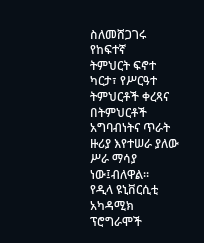ስለመሸጋገሩ የከፍተኛ
ትምህርት ፍኖተ ካርታ፣ የሥርዓተ ትምህርቶች ቀረጻና በትምህርቶች አግባብነትና ጥራት ዙሪያ እየተሠራ ያለው
ሥራ ማሳያ ነው፤ብለዋል፡፡
የዲላ ዩኒቨርሲቲ አካዳሚክ ፕሮግራሞች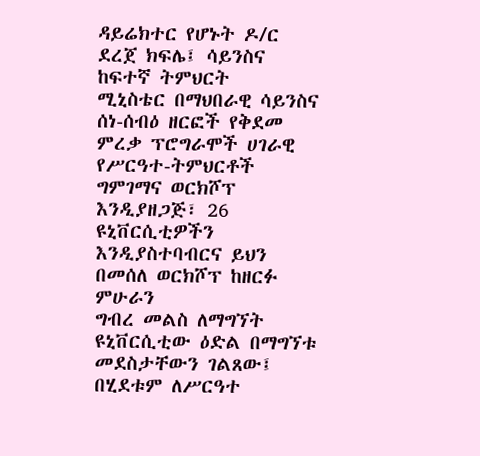ዳይሬክተር የሆኑት ዶ/ር ደረጀ ክፍሌ፤ ሳይንስና ከፍተኛ ትምህርት
ሚኒስቴር በማህበራዊ ሳይንስና ሰነ-ሰብዕ ዘርፎች የቅደመ ምረቃ ፕሮግራሞች ሀገራዊ የሥርዓተ-ትምህርቶች
ግምገማና ወርክሾፕ እንዲያዘጋጅ፣ 26 ዩኒቨርሲቲዎችን እንዲያስተባብርና ይህን በመሰለ ወርክሾፕ ከዘርፉ ምሁራን
ግብረ መልስ ለማግኘት ዩኒቨርሲቲው ዕድል በማግኘቱ መደስታቸውን ገልጸው፤ በሂደቱም ለሥርዓተ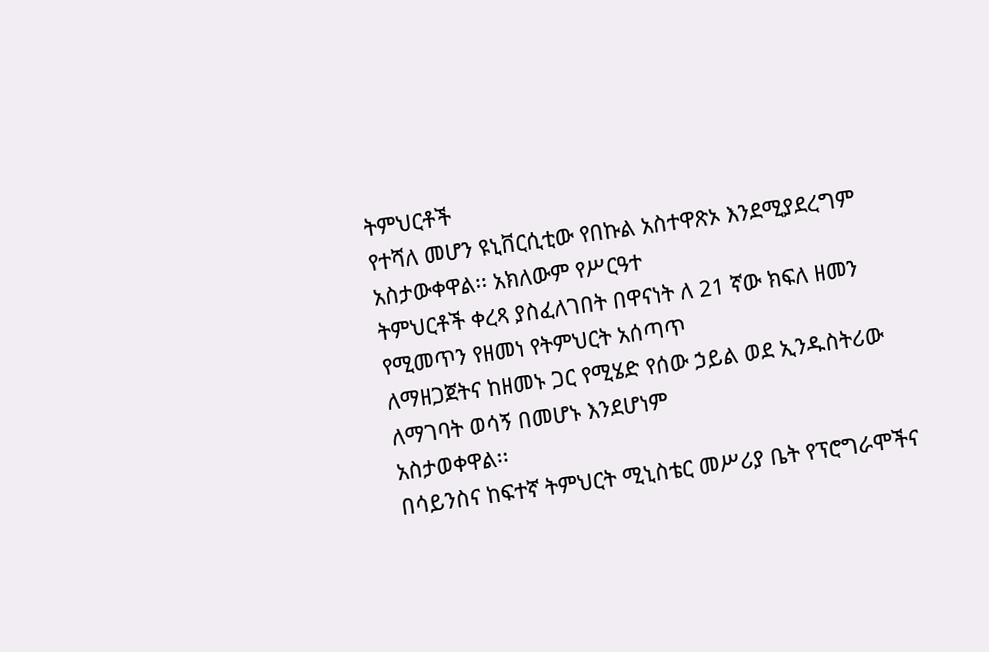ትምህርቶች
የተሻለ መሆን ዩኒቨርሲቲው የበኩል አስተዋጽኦ እንደሚያደረግም አስታውቀዋል፡፡ አክለውም የሥርዓተ
ትምህርቶች ቀረጻ ያስፈለገበት በዋናነት ለ 21 ኛው ክፍለ ዘመን የሚመጥን የዘመነ የትምህርት አሰጣጥ
ለማዘጋጀትና ከዘመኑ ጋር የሚሄድ የሰው ኃይል ወደ ኢንዱስትሪው ለማገባት ወሳኝ በመሆኑ እንደሆነም
አስታወቀዋል፡፡
በሳይንስና ከፍተኛ ትምህርት ሚኒስቴር መሥሪያ ቤት የፕሮግራሞችና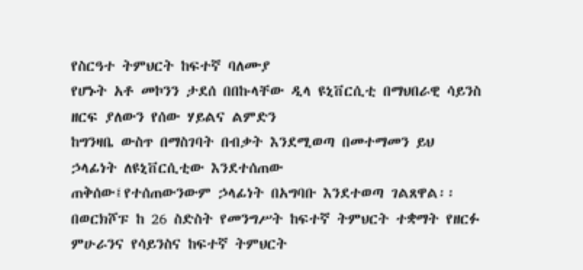የስርዓተ ትምህርት ከፍተኛ ባለሙያ
የሆኑት አቶ መኮንን ታደሰ በበኩላቸው ዲላ ዩኒቨርሲቲ በማህበራዊ ሳይንስ ዘርፍ ያለውን የሰው ሃይልና ልምድን
ከግንዛቤ ውስጥ በማስገባት በብቃት እንደሚወጣ በመተማመን ይህ ኃላፊነት ለዩኒቨርሲቲው እንደተሰጠው
ጠቅሰው፤የተሰጠውንውም ኃላፊነት በአግባቡ እንደተወጣ ገልጸዋል፡፡
በወርክሾፑ ከ 26 ስድስት የመንግሥት ከፍተኛ ትምህርት ተቋማት የዘርፉ ምሁራንና የሳይንስና ከፍተኛ ትምህርት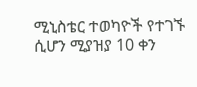ሚኒስቴር ተወካዮች የተገኙ ሲሆን ሚያዝያ 10 ቀን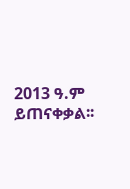2013 ዓ.ም ይጠናቀቃል፡፡